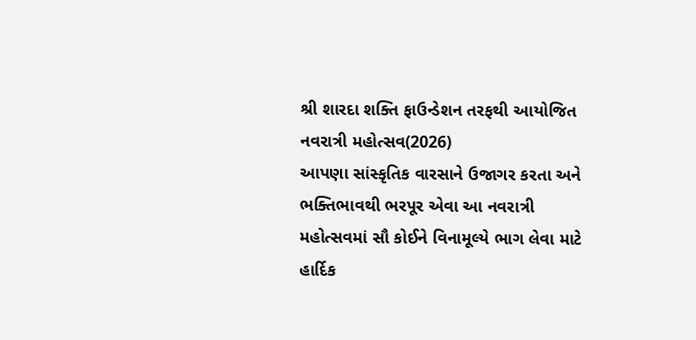શ્રી શારદા શક્તિ ફાઉન્ડેશન તરફથી આયોજિત નવરાત્રી મહોત્સવ(2026)
આપણા સાંસ્કૃતિક વારસાને ઉજાગર કરતા અને ભક્તિભાવથી ભરપૂર એવા આ નવરાત્રી મહોત્સવમાં સૌ કોઈને વિનામૂલ્યે ભાગ લેવા માટે હાર્દિક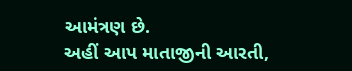આમંત્રણ છે.
અહીં આપ માતાજીની આરતી,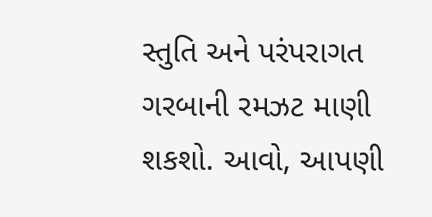સ્તુતિ અને પરંપરાગત ગરબાની રમઝટ માણી શકશો. આવો, આપણી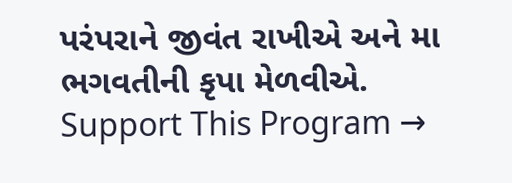પરંપરાને જીવંત રાખીએ અને મા ભગવતીની કૃપા મેળવીએ.
Support This Program →